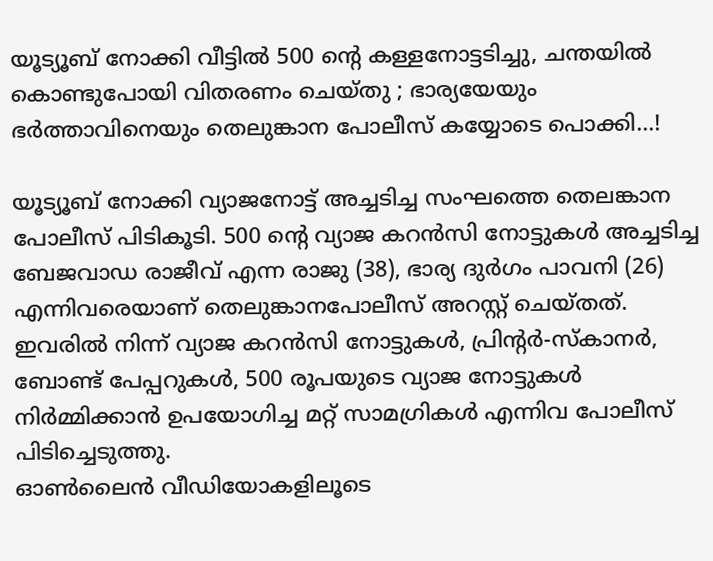യൂട്യൂബ് നോക്കി വീട്ടില്‍ 500 ന്റെ കള്ളനോട്ടടിച്ചു, ചന്തയില്‍ കൊണ്ടുപോയി വിതരണം ചെയ്തു ; ഭാര്യയേയും ഭര്‍ത്താവിനെയും തെലുങ്കാന പോലീസ് കയ്യോടെ പൊക്കി...!

യൂട്യൂബ് നോക്കി വ്യാജനോട്ട് അച്ചടിച്ച സംഘത്തെ തെലങ്കാന പോലീസ് പിടികൂടി. 500 ന്റെ വ്യാജ കറന്‍സി നോട്ടുകള്‍ അച്ചടിച്ച ബേജവാഡ രാജീവ് എന്ന രാജു (38), ഭാര്യ ദുര്‍ഗം പാവനി (26) എന്നിവരെയാണ് തെലുങ്കാനപോലീസ് അറസ്റ്റ് ചെയ്തത്.
ഇവരില്‍ നിന്ന് വ്യാജ കറന്‍സി നോട്ടുകള്‍, പ്രിന്റര്‍-സ്‌കാനര്‍, ബോണ്ട് പേപ്പറുകള്‍, 500 രൂപയുടെ വ്യാജ നോട്ടുകള്‍ നിര്‍മ്മിക്കാന്‍ ഉപയോഗിച്ച മറ്റ് സാമഗ്രികള്‍ എന്നിവ പോലീസ് പിടിച്ചെടുത്തു.
ഓണ്‍ലൈന്‍ വീഡിയോകളിലൂടെ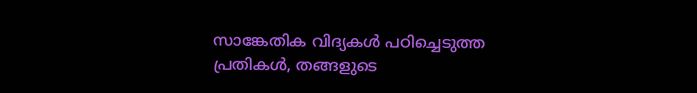സാങ്കേതിക വിദ്യകള്‍ പഠിച്ചെടുത്ത പ്രതികള്‍, തങ്ങളുടെ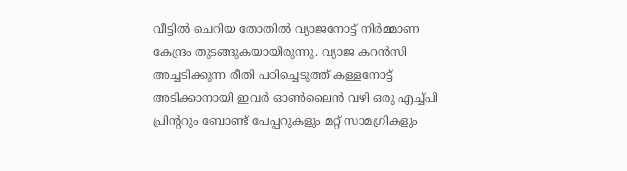വീട്ടില്‍ ചെറിയ തോതില്‍ വ്യാജനോട്ട് നിര്‍മ്മാണ കേന്ദ്രം തുടങ്ങുകയായിരുന്നു. വ്യാജ കറന്‍സി അച്ചടിക്കുന്ന രീതി പഠിച്ചെടുത്ത് കള്ളനോട്ട് അടിക്കാനായി ഇവര്‍ ഓണ്‍ലൈന്‍ വഴി ഒരു എച്ച്‌പി പ്രിന്ററും ബോണ്ട് പേപ്പറുകളും മറ്റ് സാമഗ്രികളും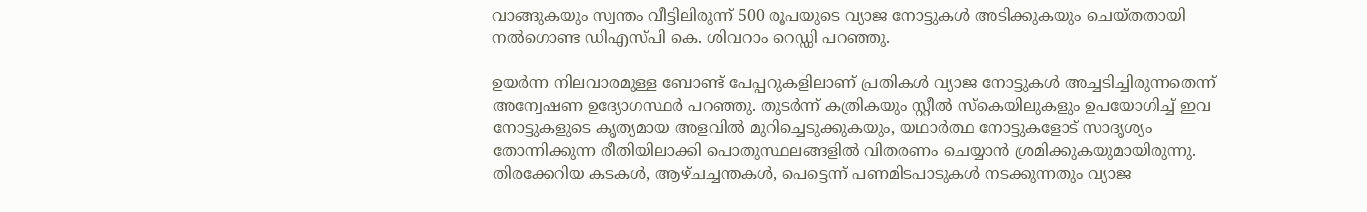വാങ്ങുകയും സ്വന്തം വീട്ടിലിരുന്ന് 500 രൂപയുടെ വ്യാജ നോട്ടുകള്‍ അടിക്കുകയും ചെയ്തതായി നല്‍ഗൊണ്ട ഡിഎസ്പി കെ. ശിവറാം റെഡ്ഡി പറഞ്ഞു.

ഉയര്‍ന്ന നിലവാരമുള്ള ബോണ്ട് പേപ്പറുകളിലാണ് പ്രതികള്‍ വ്യാജ നോട്ടുകള്‍ അച്ചടിച്ചിരുന്നതെന്ന് അന്വേഷണ ഉദ്യോഗസ്ഥര്‍ പറഞ്ഞു. തുടര്‍ന്ന് കത്രികയും സ്റ്റീല്‍ സ്‌കെയിലുകളും ഉപയോഗിച്ച്‌ ഇവ നോട്ടുകളുടെ കൃത്യമായ അളവില്‍ മുറിച്ചെടുക്കുകയും, യഥാര്‍ത്ഥ നോട്ടുകളോട് സാദൃശ്യം തോന്നിക്കുന്ന രീതിയിലാക്കി പൊതുസ്ഥലങ്ങളില്‍ വിതരണം ചെയ്യാന്‍ ശ്രമിക്കുകയുമായിരുന്നു. തിരക്കേറിയ കടകള്‍, ആഴ്ചച്ചന്തകള്‍, പെട്ടെന്ന് പണമിടപാടുകള്‍ നടക്കുന്നതും വ്യാജ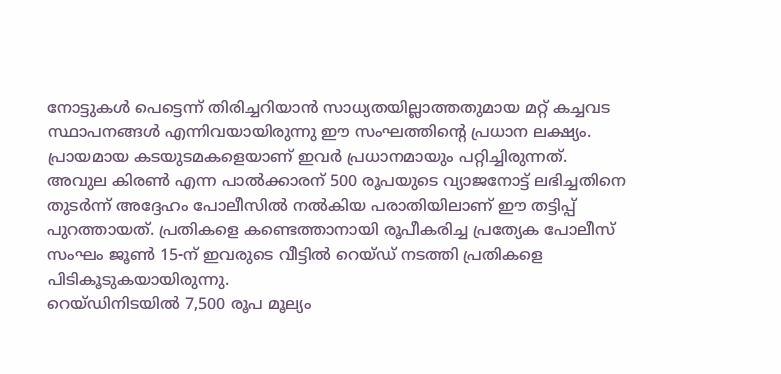നോട്ടുകള്‍ പെട്ടെന്ന് തിരിച്ചറിയാന്‍ സാധ്യതയില്ലാത്തതുമായ മറ്റ് കച്ചവട സ്ഥാപനങ്ങള്‍ എന്നിവയായിരുന്നു ഈ സംഘത്തിന്റെ പ്രധാന ലക്ഷ്യം. പ്രായമായ കടയുടമകളെയാണ് ഇവര്‍ പ്രധാനമായും പറ്റിച്ചിരുന്നത്.
അവുല കിരണ്‍ എന്ന പാല്‍ക്കാരന് 500 രൂപയുടെ വ്യാജനോട്ട് ലഭിച്ചതിനെ തുടര്‍ന്ന് അദ്ദേഹം പോലീസില്‍ നല്‍കിയ പരാതിയിലാണ് ഈ തട്ടിപ്പ് പുറത്തായത്. പ്രതികളെ കണ്ടെത്താനായി രൂപീകരിച്ച പ്രത്യേക പോലീസ് സംഘം ജൂണ്‍ 15-ന് ഇവരുടെ വീട്ടില്‍ റെയ്ഡ് നടത്തി പ്രതികളെ പിടികൂടുകയായിരുന്നു.
റെയ്ഡിനിടയില്‍ 7,500 രൂപ മൂല്യം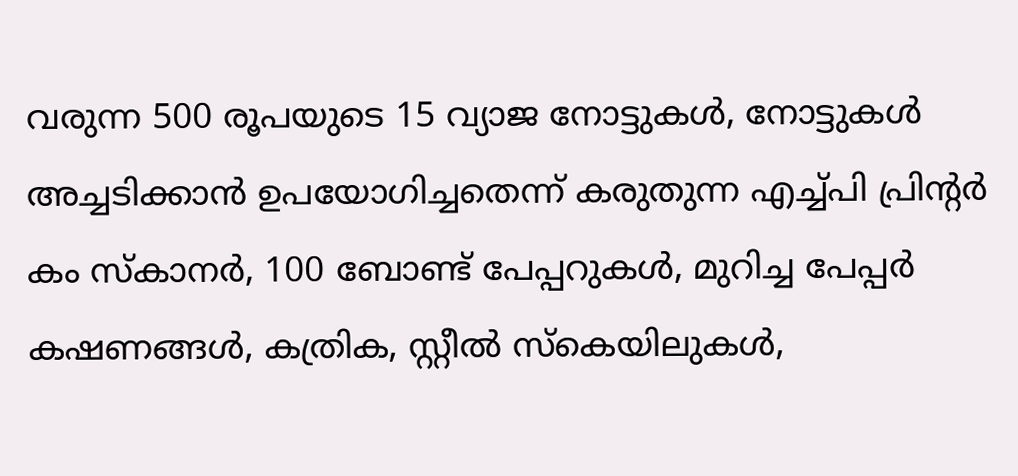വരുന്ന 500 രൂപയുടെ 15 വ്യാജ നോട്ടുകള്‍, നോട്ടുകള്‍ അച്ചടിക്കാന്‍ ഉപയോഗിച്ചതെന്ന് കരുതുന്ന എച്ച്‌പി പ്രിന്റര്‍ കം സ്‌കാനര്‍, 100 ബോണ്ട് പേപ്പറുകള്‍, മുറിച്ച പേപ്പര്‍ കഷണങ്ങള്‍, കത്രിക, സ്റ്റീല്‍ സ്‌കെയിലുകള്‍,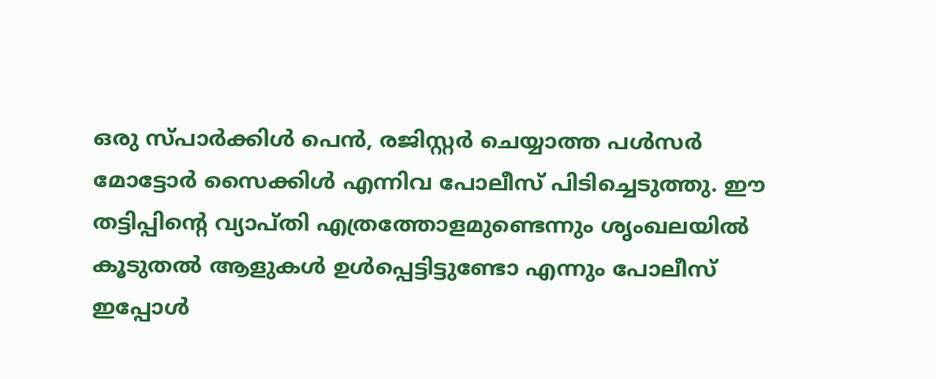ഒരു സ്പാര്‍ക്കിള്‍ പെന്‍, രജിസ്റ്റര്‍ ചെയ്യാത്ത പള്‍സര്‍ മോട്ടോര്‍ സൈക്കിള്‍ എന്നിവ പോലീസ് പിടിച്ചെടുത്തു. ഈ തട്ടിപ്പിന്റെ വ്യാപ്തി എത്രത്തോളമുണ്ടെന്നും ശൃംഖലയില്‍ കൂടുതല്‍ ആളുകള്‍ ഉള്‍പ്പെട്ടിട്ടുണ്ടോ എന്നും പോലീസ് ഇപ്പോള്‍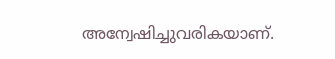അന്വേഷിച്ചുവരികയാണ്.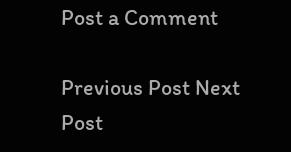Post a Comment

Previous Post Next Post